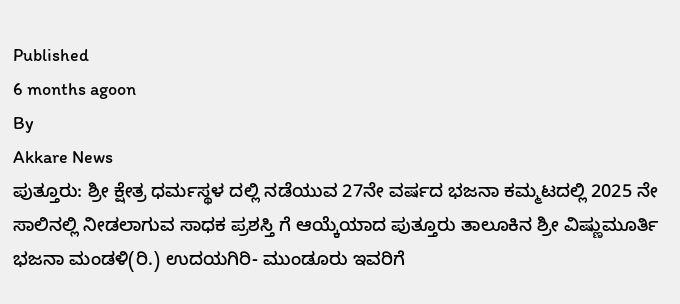Published
6 months agoon
By
Akkare News
ಪುತ್ತೂರು: ಶ್ರೀ ಕ್ಷೇತ್ರ ಧರ್ಮಸ್ಥಳ ದಲ್ಲಿ ನಡೆಯುವ 27ನೇ ವರ್ಷದ ಭಜನಾ ಕಮ್ಮಟದಲ್ಲಿ 2025 ನೇ ಸಾಲಿನಲ್ಲಿ ನೀಡಲಾಗುವ ಸಾಧಕ ಪ್ರಶಸ್ತಿ ಗೆ ಆಯ್ಕೆಯಾದ ಪುತ್ತೂರು ತಾಲೂಕಿನ ಶ್ರೀ ವಿಷ್ಣುಮೂರ್ತಿ ಭಜನಾ ಮಂಡಳಿ(ರಿ.) ಉದಯಗಿರಿ- ಮುಂಡೂರು ಇವರಿಗೆ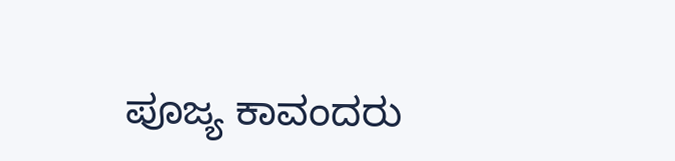ಪೂಜ್ಯ ಕಾವಂದರು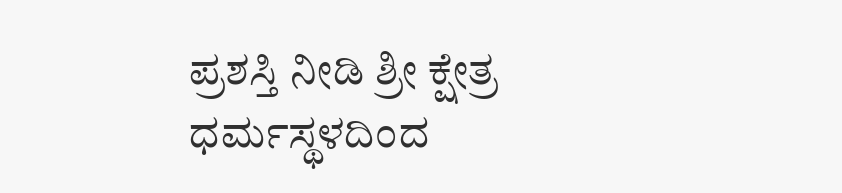ಪ್ರಶಸ್ತಿ ನೀಡಿ ಶ್ರೀ ಕ್ಷೇತ್ರ ಧರ್ಮಸ್ಥಳದಿಂದ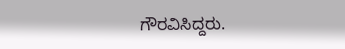ಗೌರವಿಸಿದ್ದರು.